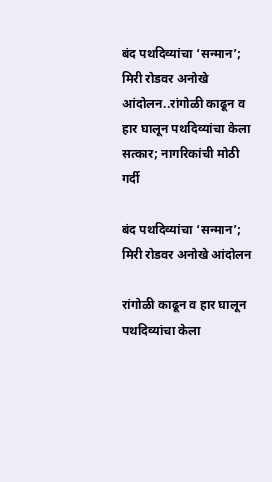बंद पथदिव्यांचा ‘सन्मान’; मिरी रोडवर अनोखे आंदोलन..रांगोळी काढून व हार घालून पथदिव्यांचा केला सत्कार; नागरिकांची मोठी गर्दी

बंद पथदिव्यांचा ‘सन्मान’; मिरी रोडवर अनोखे आंदोलन

रांगोळी काढून व हार घालून पथदिव्यांचा केला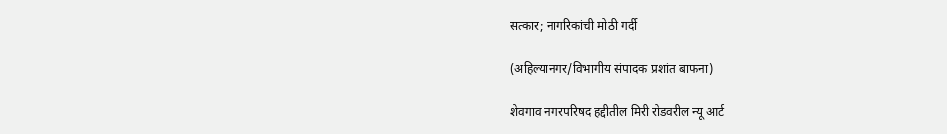सत्कार; नागरिकांची मोठी गर्दी

(अहिल्यानगर/विभागीय संपादक प्रशांत बाफना)

शेवगाव नगरपरिषद हद्दीतील मिरी रोडवरील न्यू आर्ट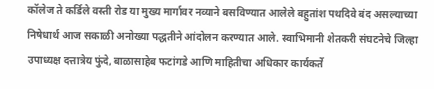कॉलेज ते कर्डिले वस्ती रोड या मुख्य मार्गावर नव्याने बसविण्यात आलेले बहुतांश पथदिवे बंद असल्याच्या निषेधार्थ आज सकाळी अनोख्या पद्धतीने आंदोलन करण्यात आले. स्वाभिमानी शेतकरी संघटनेचे जिल्हा उपाध्यक्ष दत्तात्रेय फुंदे, बाळासाहेब फटांगडे आणि माहितीचा अधिकार कार्यकर्ते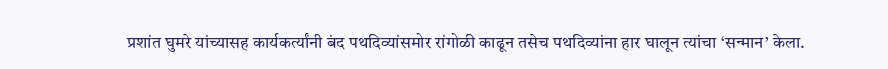प्रशांत घुमरे यांच्यासह कार्यकर्त्यांनी बंद पथदिव्यांसमोर रांगोळी काढून तसेच पथदिव्यांना हार घालून त्यांचा ‘सन्मान’ केला.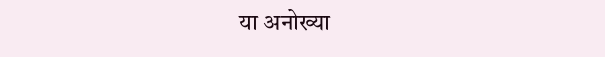या अनोख्या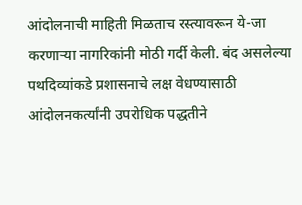आंदोलनाची माहिती मिळताच रस्त्यावरून ये-जा करणाऱ्या नागरिकांनी मोठी गर्दी केली. बंद असलेल्या पथदिव्यांकडे प्रशासनाचे लक्ष वेधण्यासाठी आंदोलनकर्त्यांनी उपरोधिक पद्धतीने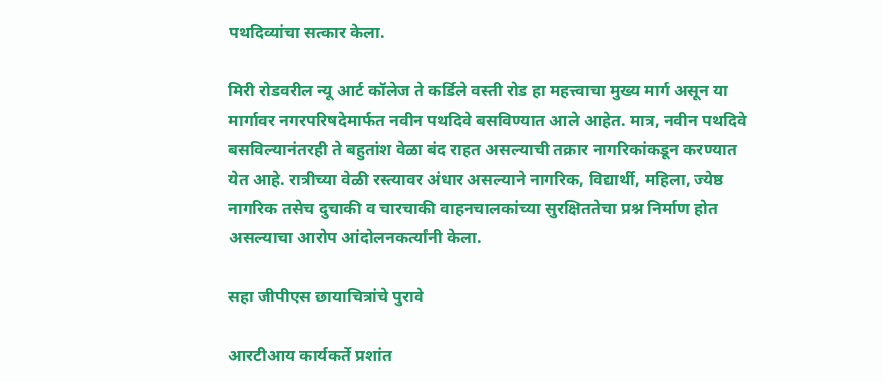पथदिव्यांचा सत्कार केला.

मिरी रोडवरील न्यू आर्ट कॉलेज ते कर्डिले वस्ती रोड हा महत्त्वाचा मुख्य मार्ग असून या मार्गावर नगरपरिषदेमार्फत नवीन पथदिवे बसविण्यात आले आहेत. मात्र, नवीन पथदिवे बसविल्यानंतरही ते बहुतांश वेळा बंद राहत असल्याची तक्रार नागरिकांकडून करण्यात येत आहे. रात्रीच्या वेळी रस्त्यावर अंधार असल्याने नागरिक, विद्यार्थी, महिला, ज्येष्ठ नागरिक तसेच दुचाकी व चारचाकी वाहनचालकांच्या सुरक्षिततेचा प्रश्न निर्माण होत असल्याचा आरोप आंदोलनकर्त्यांनी केला.

सहा जीपीएस छायाचित्रांचे पुरावे

आरटीआय कार्यकर्ते प्रशांत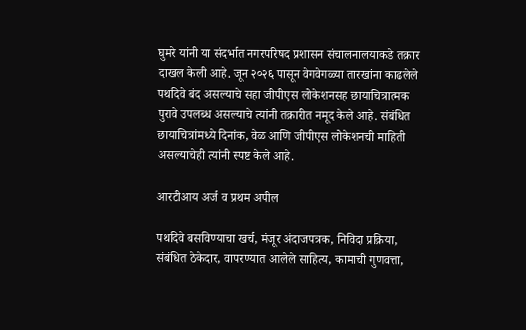घुमरे यांनी या संदर्भात नगरपरिषद प्रशासन संचालनालयाकडे तक्रार दाखल केली आहे. जून २०२६ पासून वेगवेगळ्या तारखांना काढलेले पथदिवे बंद असल्याचे सहा जीपीएस लोकेशनसह छायाचित्रात्मक पुरावे उपलब्ध असल्याचे त्यांनी तक्रारीत नमूद केले आहे. संबंधित छायाचित्रांमध्ये दिनांक, वेळ आणि जीपीएस लोकेशनची माहिती असल्याचेही त्यांनी स्पष्ट केले आहे.

आरटीआय अर्ज व प्रथम अपील

पथदिवे बसविण्याचा खर्च, मंजूर अंदाजपत्रक, निविदा प्रक्रिया, संबंधित ठेकेदार, वापरण्यात आलेले साहित्य, कामाची गुणवत्ता,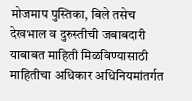मोजमाप पुस्तिका, बिले तसेच देखभाल व दुरुस्तीची जबाबदारी याबाबत माहिती मिळविण्यासाठी माहितीचा अधिकार अधिनियमांतर्गत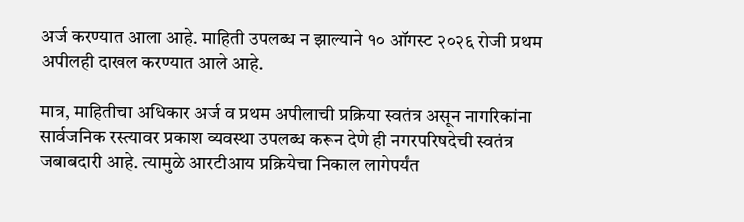अर्ज करण्यात आला आहे. माहिती उपलब्ध न झाल्याने १० ऑगस्ट २०२६ रोजी प्रथम अपीलही दाखल करण्यात आले आहे.

मात्र, माहितीचा अधिकार अर्ज व प्रथम अपीलाची प्रक्रिया स्वतंत्र असून नागरिकांना सार्वजनिक रस्त्यावर प्रकाश व्यवस्था उपलब्ध करून देणे ही नगरपरिषदेची स्वतंत्र जबाबदारी आहे. त्यामुळे आरटीआय प्रक्रियेचा निकाल लागेपर्यंत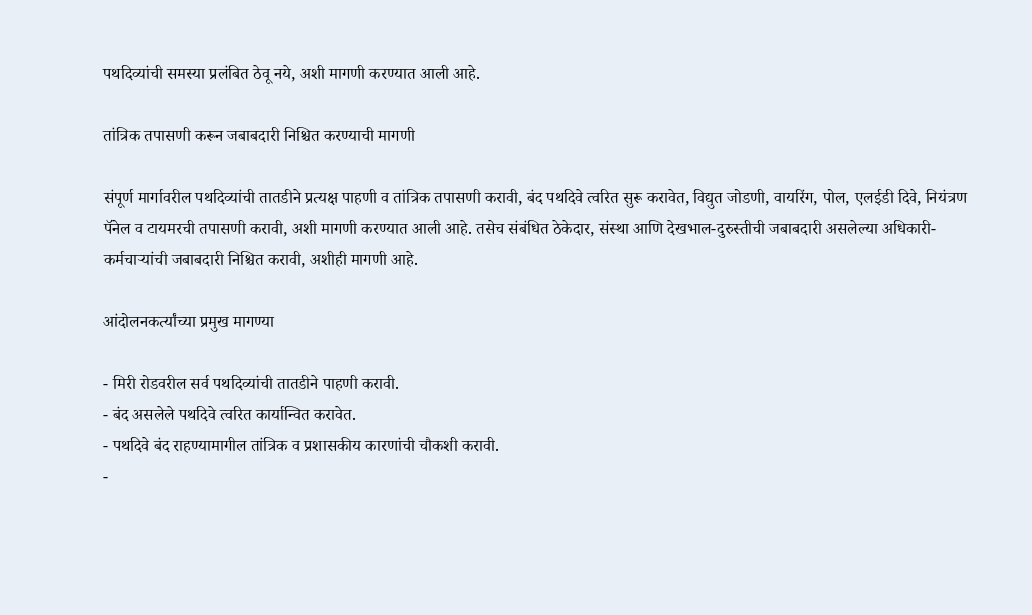पथदिव्यांची समस्या प्रलंबित ठेवू नये, अशी मागणी करण्यात आली आहे.

तांत्रिक तपासणी करून जबाबदारी निश्चित करण्याची मागणी

संपूर्ण मार्गावरील पथदिव्यांची तातडीने प्रत्यक्ष पाहणी व तांत्रिक तपासणी करावी, बंद पथदिवे त्वरित सुरू करावेत, विद्युत जोडणी, वायरिंग, पोल, एलईडी दिवे, नियंत्रण पॅनेल व टायमरची तपासणी करावी, अशी मागणी करण्यात आली आहे. तसेच संबंधित ठेकेदार, संस्था आणि देखभाल-दुरुस्तीची जबाबदारी असलेल्या अधिकारी-कर्मचाऱ्यांची जबाबदारी निश्चित करावी, अशीही मागणी आहे.

आंदोलनकर्त्यांच्या प्रमुख मागण्या

- मिरी रोडवरील सर्व पथदिव्यांची तातडीने पाहणी करावी.
- बंद असलेले पथदिवे त्वरित कार्यान्वित करावेत.
- पथदिवे बंद राहण्यामागील तांत्रिक व प्रशासकीय कारणांची चौकशी करावी.
-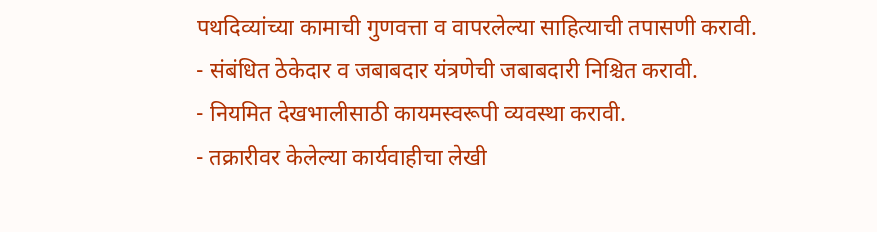पथदिव्यांच्या कामाची गुणवत्ता व वापरलेल्या साहित्याची तपासणी करावी.
- संबंधित ठेकेदार व जबाबदार यंत्रणेची जबाबदारी निश्चित करावी.
- नियमित देखभालीसाठी कायमस्वरूपी व्यवस्था करावी.
- तक्रारीवर केलेल्या कार्यवाहीचा लेखी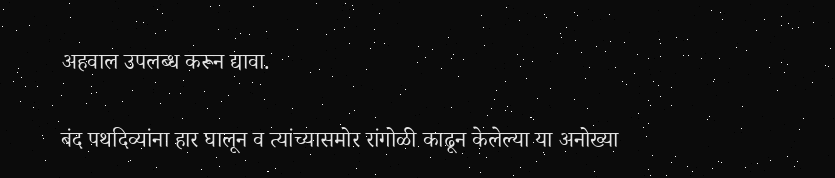अहवाल उपलब्ध करून द्यावा.

बंद पथदिव्यांना हार घालून व त्यांच्यासमोर रांगोळी काढून केलेल्या या अनोख्या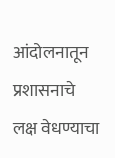आंदोलनातून प्रशासनाचे लक्ष वेधण्याचा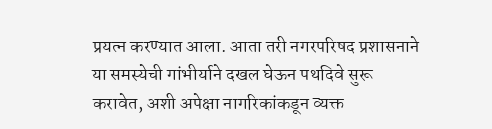प्रयत्न करण्यात आला. आता तरी नगरपरिषद प्रशासनाने या समस्येची गांभीर्याने दखल घेऊन पथदिवे सुरू करावेत, अशी अपेक्षा नागरिकांकडून व्यक्त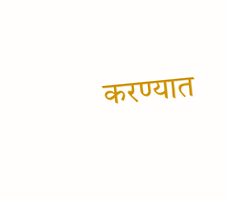करण्यात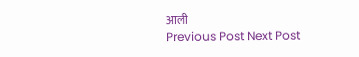आली
Previous Post Next Post